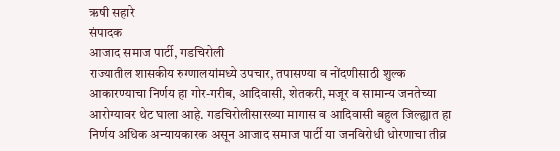ऋषी सहारे
संपादक
आजाद समाज पार्टी, गडचिरोली
राज्यातील शासकीय रुग्णालयांमध्ये उपचार, तपासण्या व नोंदणीसाठी शुल्क आकारण्याचा निर्णय हा गोर-गरीब, आदिवासी, शेतकरी, मजूर व सामान्य जनतेच्या आरोग्यावर थेट घाला आहे. गडचिरोलीसारख्या मागास व आदिवासी बहुल जिल्ह्यात हा निर्णय अधिक अन्यायकारक असून आजाद समाज पार्टी या जनविरोधी धोरणाचा तीव्र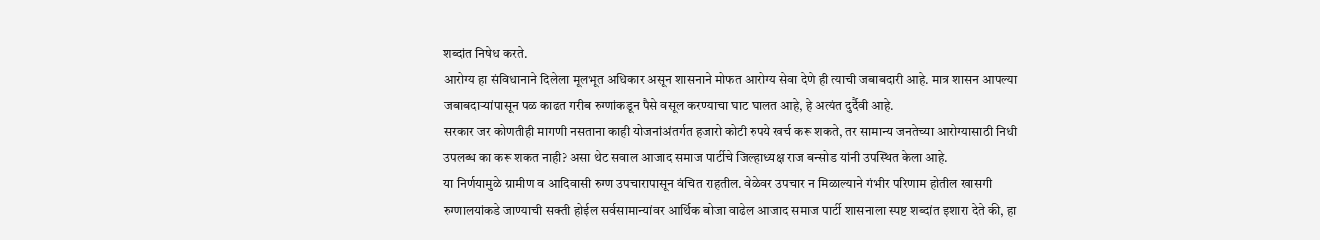शब्दांत निषेध करते.
आरोग्य हा संविधानाने दिलेला मूलभूत अधिकार असून शासनाने मोफत आरोग्य सेवा देणे ही त्याची जबाबदारी आहे. मात्र शासन आपल्या जबाबदाऱ्यांपासून पळ काढत गरीब रुग्णांकडून पैसे वसूल करण्याचा घाट घालत आहे, हे अत्यंत दुर्दैवी आहे.
सरकार जर कोणतीही मागणी नसताना काही योजनांअंतर्गत हजारो कोटी रुपये खर्च करू शकते, तर सामान्य जनतेच्या आरोग्यासाठी निधी उपलब्ध का करू शकत नाही? असा थेट सवाल आजाद समाज पार्टीचे जिल्हाध्यक्ष राज बन्सोड यांनी उपस्थित केला आहे.
या निर्णयामुळे ग्रामीण व आदिवासी रुग्ण उपचारापासून वंचित राहतील. वेळेवर उपचार न मिळाल्याने गंभीर परिणाम होतील खासगी रुग्णालयांकडे जाण्याची सक्ती होईल सर्वसामान्यांवर आर्थिक बोजा वाढेल आजाद समाज पार्टी शासनाला स्पष्ट शब्दांत इशारा देते की, हा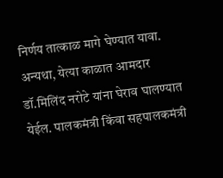निर्णय तात्काळ मागे घेण्यात यावा.
अन्यथा, येत्या काळात आमदार डॉ.मिलिंद नरोटे यांना घेराव घालण्यात येईल. पालकमंत्री किंवा सहपालकमंत्री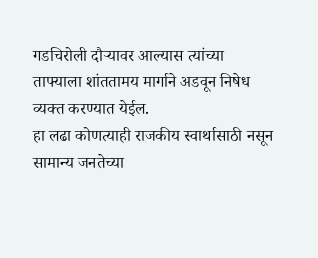गडचिरोली दौऱ्यावर आल्यास त्यांच्या ताफ्याला शांततामय मार्गाने अडवून निषेध व्यक्त करण्यात येईल.
हा लढा कोणत्याही राजकीय स्वार्थासाठी नसून सामान्य जनतेच्या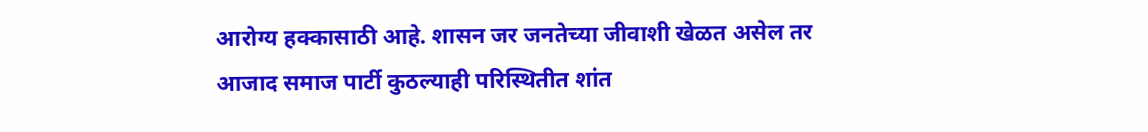आरोग्य हक्कासाठी आहे. शासन जर जनतेच्या जीवाशी खेळत असेल तर आजाद समाज पार्टी कुठल्याही परिस्थितीत शांत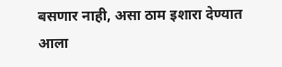बसणार नाही, असा ठाम इशारा देण्यात आला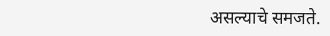असल्याचे समजते.